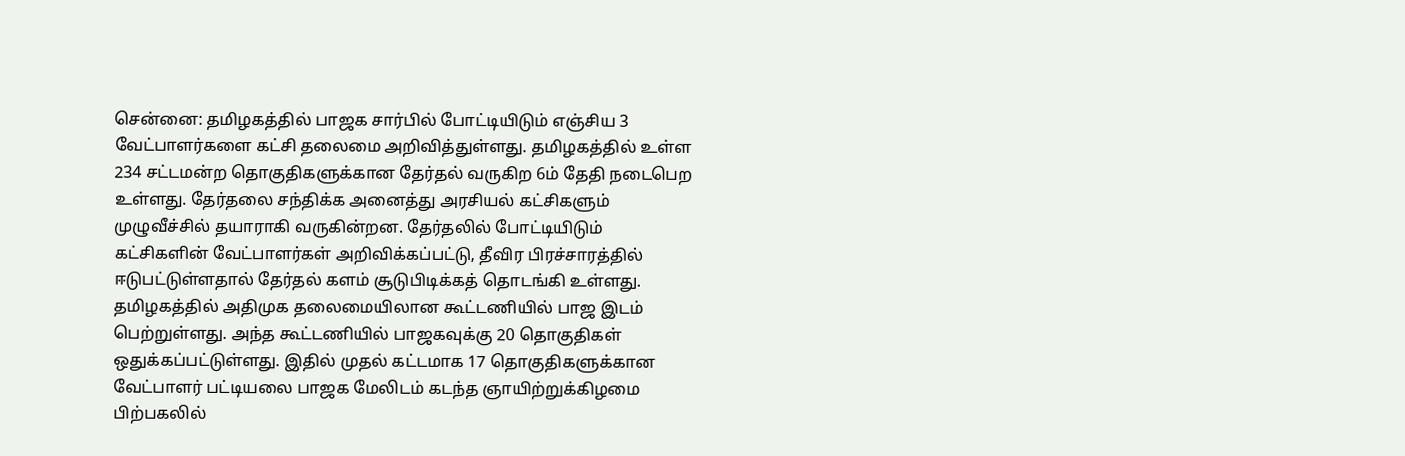சென்னை: தமிழகத்தில் பாஜக சார்பில் போட்டியிடும் எஞ்சிய 3 வேட்பாளர்களை கட்சி தலைமை அறிவித்துள்ளது. தமிழகத்தில் உள்ள 234 சட்டமன்ற தொகுதிகளுக்கான தேர்தல் வருகிற 6ம் தேதி நடைபெற உள்ளது. தேர்தலை சந்திக்க அனைத்து அரசியல் கட்சிகளும் முழுவீச்சில் தயாராகி வருகின்றன. தேர்தலில் போட்டியிடும் கட்சிகளின் வேட்பாளர்கள் அறிவிக்கப்பட்டு, தீவிர பிரச்சாரத்தில் ஈடுபட்டுள்ளதால் தேர்தல் களம் சூடுபிடிக்கத் தொடங்கி உள்ளது. தமிழகத்தில் அதிமுக தலைமையிலான கூட்டணியில் பாஜ இடம் பெற்றுள்ளது. அந்த கூட்டணியில் பாஜகவுக்கு 20 தொகுதிகள் ஒதுக்கப்பட்டுள்ளது. இதில் முதல் கட்டமாக 17 தொகுதிகளுக்கான வேட்பாளர் பட்டியலை பாஜக மேலிடம் கடந்த ஞாயிற்றுக்கிழமை பிற்பகலில்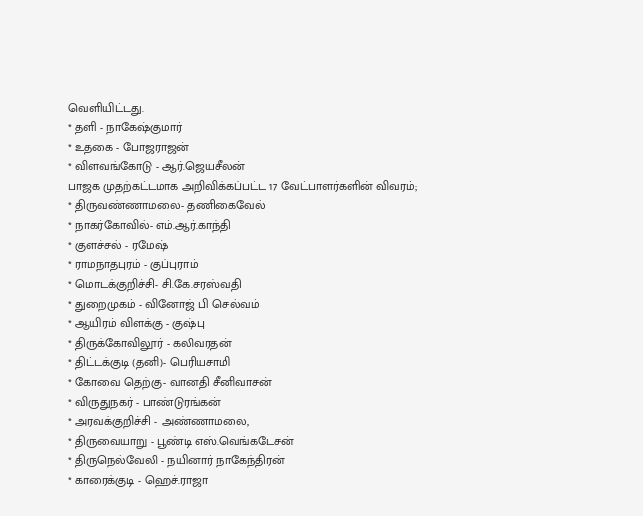வெளியிட்டது.
* தளி - நாகேஷ்குமார்
* உதகை - போஜராஜன்
* விளவங்கோடு - ஆர்.ஜெயசீலன்
பாஜக முதற்கட்டமாக அறிவிக்கப்பட்ட 17 வேட்பாளர்களின் விவரம்;
* திருவண்ணாமலை- தணிகைவேல்
* நாகர்கோவில்- எம்.ஆர்.காந்தி
* குளச்சல் - ரமேஷ்
* ராமநாதபுரம் - குப்புராம்
* மொடக்குறிச்சி- சி.கே.சரஸ்வதி
* துறைமுகம் - வினோஜ் பி செல்வம்
* ஆயிரம் விளக்கு - குஷ்பு
* திருக்கோவிலூர் - கலிவரதன்
* திட்டக்குடி (தனி)- பெரியசாமி
* கோவை தெற்கு- வானதி சீனிவாசன்
* விருதுநகர் - பாண்டுரங்கன்
* அரவக்குறிச்சி - அண்ணாமலை,
* திருவையாறு - பூண்டி எஸ்.வெங்கடேசன்
* திருநெல்வேலி - நயினார் நாகேந்திரன்
* காரைக்குடி - ஹெச்.ராஜா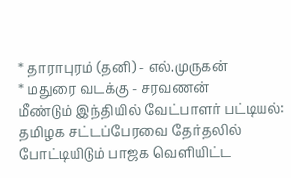* தாராபுரம் (தனி) - எல்.முருகன்
* மதுரை வடக்கு - சரவணன்
மீண்டும் இந்தியில் வேட்பாளர் பட்டியல்:
தமிழக சட்டப்பேரவை தேர்தலில் போட்டியிடும் பாஜக வெளியிட்ட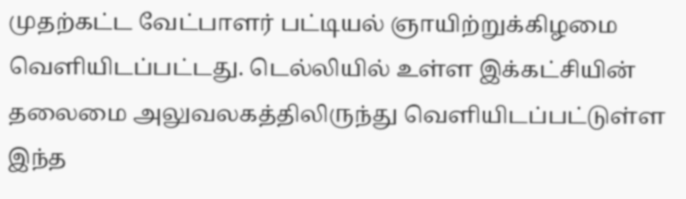முதற்கட்ட வேட்பாளர் பட்டியல் ஞாயிற்றுக்கிழமை வெளியிடப்பட்டது. டெல்லியில் உள்ள இக்கட்சியின் தலைமை அலுவலகத்திலிருந்து வெளியிடப்பட்டுள்ள இந்த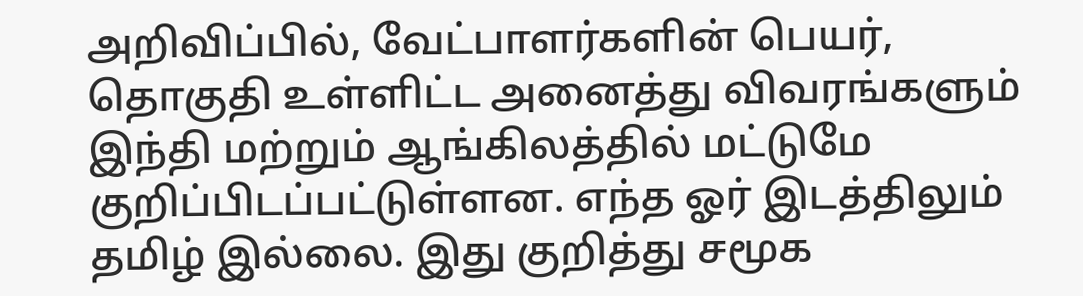அறிவிப்பில், வேட்பாளர்களின் பெயர், தொகுதி உள்ளிட்ட அனைத்து விவரங்களும் இந்தி மற்றும் ஆங்கிலத்தில் மட்டுமே குறிப்பிடப்பட்டுள்ளன. எந்த ஓர் இடத்திலும் தமிழ் இல்லை. இது குறித்து சமூக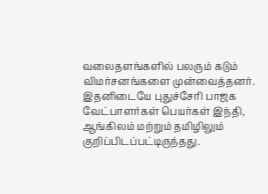வலைதளங்களில் பலரும் கடும் விமர்சனங்களை முன்வைத்தனர்.
இதனிடையே புதுச்சேரி பாஜக வேட்பாளர்கள் பெயர்கள் இந்தி, ஆங்கிலம் மற்றும் தமிழிலும் குறிப்பிடப்பட்டிருந்தது.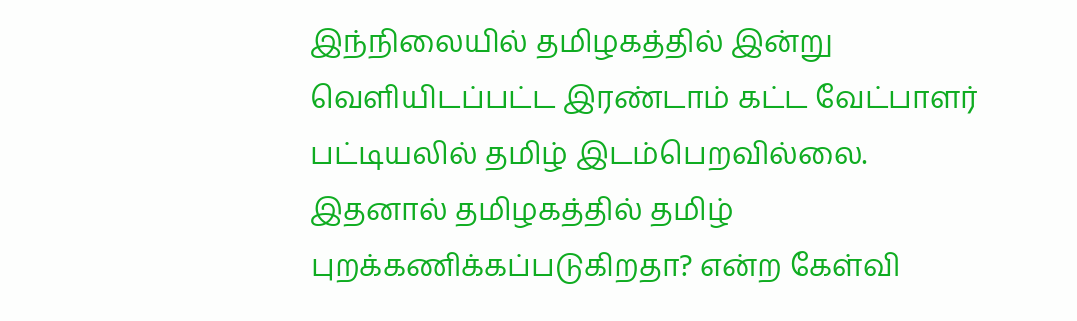இந்நிலையில் தமிழகத்தில் இன்று வெளியிடப்பட்ட இரண்டாம் கட்ட வேட்பாளர் பட்டியலில் தமிழ் இடம்பெறவில்லை. இதனால் தமிழகத்தில் தமிழ் புறக்கணிக்கப்படுகிறதா? என்ற கேள்வி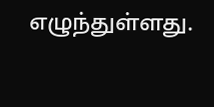எழுந்துள்ளது.